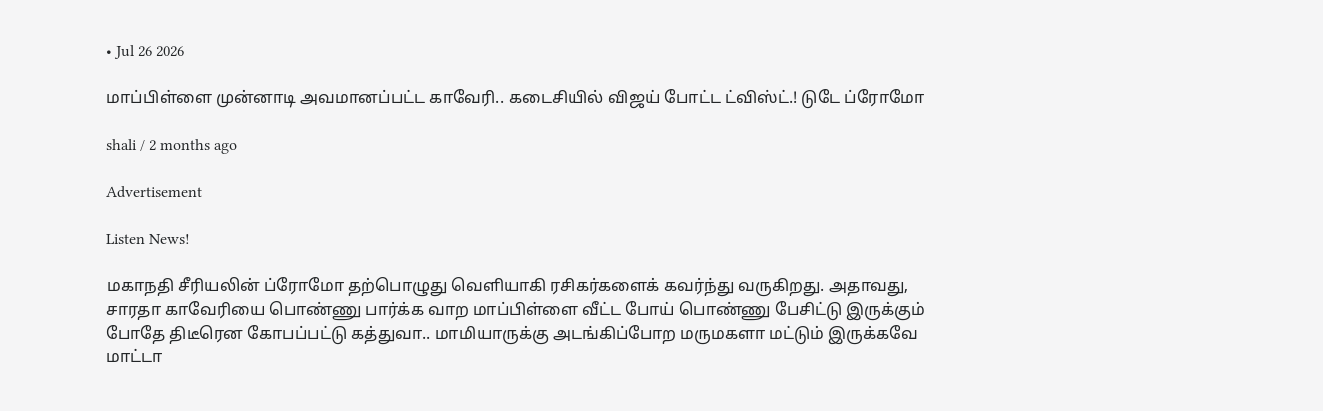• Jul 26 2026

மாப்பிள்ளை முன்னாடி அவமானப்பட்ட காவேரி.. கடைசியில் விஜய் போட்ட ட்விஸ்ட்.! டுடே ப்ரோமோ

shali / 2 months ago

Advertisement

Listen News!

மகாநதி சீரியலின் ப்ரோமோ தற்பொழுது வெளியாகி ரசிகர்களைக் கவர்ந்து வருகிறது. அதாவது, சாரதா காவேரியை பொண்ணு பார்க்க வாற மாப்பிள்ளை வீட்ட போய் பொண்ணு பேசிட்டு இருக்கும் போதே திடீரென கோபப்பட்டு கத்துவா.. மாமியாருக்கு அடங்கிப்போற மருமகளா மட்டும் இருக்கவே மாட்டா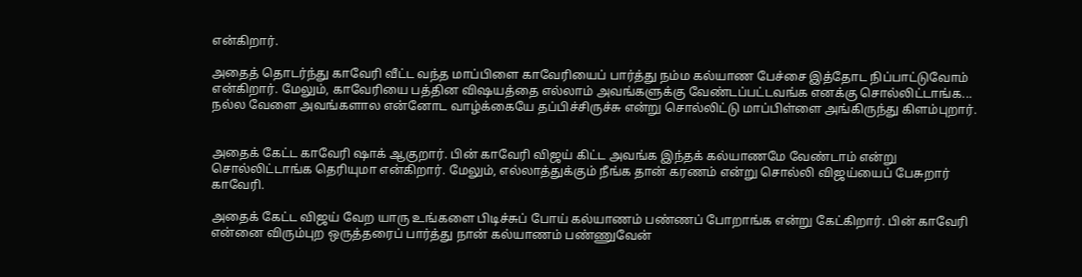என்கிறார்.

அதைத் தொடர்ந்து காவேரி வீட்ட வந்த மாப்பிளை காவேரியைப் பார்த்து நம்ம கல்யாண பேச்சை இத்தோட நிப்பாட்டுவோம் என்கிறார். மேலும், காவேரியை பத்தின விஷயத்தை எல்லாம் அவங்களுக்கு வேண்டப்பட்டவங்க எனக்கு சொல்லிட்டாங்க... நல்ல வேளை அவங்களால என்னோட வாழ்க்கையே தப்பிச்சிருச்சு என்று சொல்லிட்டு மாப்பிள்ளை அங்கிருந்து கிளம்புறார்.


அதைக் கேட்ட காவேரி ஷாக் ஆகுறார். பின் காவேரி விஜய் கிட்ட அவங்க இந்தக் கல்யாணமே வேண்டாம் என்று சொல்லிட்டாங்க தெரியுமா என்கிறார். மேலும், எல்லாத்துக்கும் நீங்க தான் கரணம் என்று சொல்லி விஜய்யைப் பேசுறார் காவேரி.

அதைக் கேட்ட விஜய் வேற யாரு உங்களை பிடிச்சுப் போய் கல்யாணம் பண்ணப் போறாங்க என்று கேட்கிறார். பின் காவேரி என்னை விரும்புற ஒருத்தரைப் பார்த்து நான் கல்யாணம் பண்ணுவேன்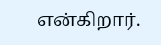என்கிறார்.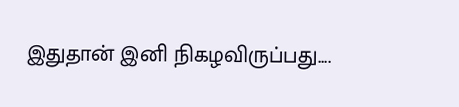இதுதான் இனி நிகழவிருப்பது....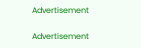Advertisement

Advertisement